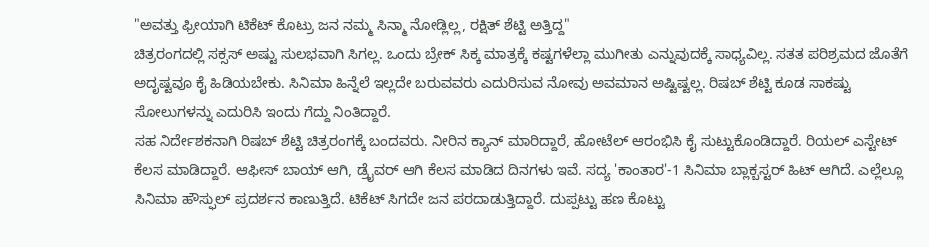"ಅವತ್ತು ಫ್ರೀಯಾಗಿ ಟಿಕೆಟ್ ಕೊಟ್ರು ಜನ ನಮ್ಮ ಸಿನ್ಮಾ ನೋಡ್ಲಿಲ್ಲ, ರಕ್ಷಿತ್ ಶೆಟ್ಟಿ ಅತ್ತಿದ್ದ"
ಚಿತ್ರರಂಗದಲ್ಲಿ ಸಕ್ಸಸ್ ಅಷ್ಟು ಸುಲಭವಾಗಿ ಸಿಗಲ್ಲ. ಒಂದು ಬ್ರೇಕ್ ಸಿಕ್ಕ ಮಾತ್ರಕ್ಕೆ ಕಷ್ಟಗಳೆಲ್ಲಾ ಮುಗೀತು ಎನ್ನುವುದಕ್ಕೆ ಸಾಧ್ಯವಿಲ್ಲ. ಸತತ ಪರಿಶ್ರಮದ ಜೊತೆಗೆ ಅದೃಷ್ಟವೂ ಕೈ ಹಿಡಿಯಬೇಕು. ಸಿನಿಮಾ ಹಿನ್ನೆಲೆ ಇಲ್ಲದೇ ಬರುವವರು ಎದುರಿಸುವ ನೋವು ಅವಮಾನ ಅಷ್ಟಿಷ್ಟಲ್ಲ. ರಿಷಬ್ ಶೆಟ್ಟಿ ಕೂಡ ಸಾಕಷ್ಟು ಸೋಲುಗಳನ್ನು ಎದುರಿಸಿ ಇಂದು ಗೆದ್ದು ನಿಂತಿದ್ದಾರೆ.
ಸಹ ನಿರ್ದೇಶಕನಾಗಿ ರಿಷಬ್ ಶೆಟ್ಟಿ ಚಿತ್ರರಂಗಕ್ಕೆ ಬಂದವರು. ನೀರಿನ ಕ್ಯಾನ್ ಮಾರಿದ್ದಾರೆ, ಹೋಟೆಲ್ ಆರಂಭಿಸಿ ಕೈ ಸುಟ್ಟುಕೊಂಡಿದ್ದಾರೆ. ರಿಯಲ್ ಎಸ್ಟೇಟ್ ಕೆಲಸ ಮಾಡಿದ್ದಾರೆ. ಆಫೀಸ್ ಬಾಯ್ ಆಗಿ, ಡ್ರೈವರ್ ಆಗಿ ಕೆಲಸ ಮಾಡಿದ ದಿನಗಳು ಇವೆ. ಸದ್ಯ 'ಕಾಂತಾರ'-1 ಸಿನಿಮಾ ಬ್ಲಾಕ್ಬಸ್ಟರ್ ಹಿಟ್ ಆಗಿದೆ. ಎಲ್ಲೆಲ್ಲೂ ಸಿನಿಮಾ ಹೌಸ್ಫುಲ್ ಪ್ರದರ್ಶನ ಕಾಣುತ್ತಿದೆ. ಟಿಕೆಟ್ ಸಿಗದೇ ಜನ ಪರದಾಡುತ್ತಿದ್ದಾರೆ. ದುಪ್ಪಟ್ಟು ಹಣ ಕೊಟ್ಟು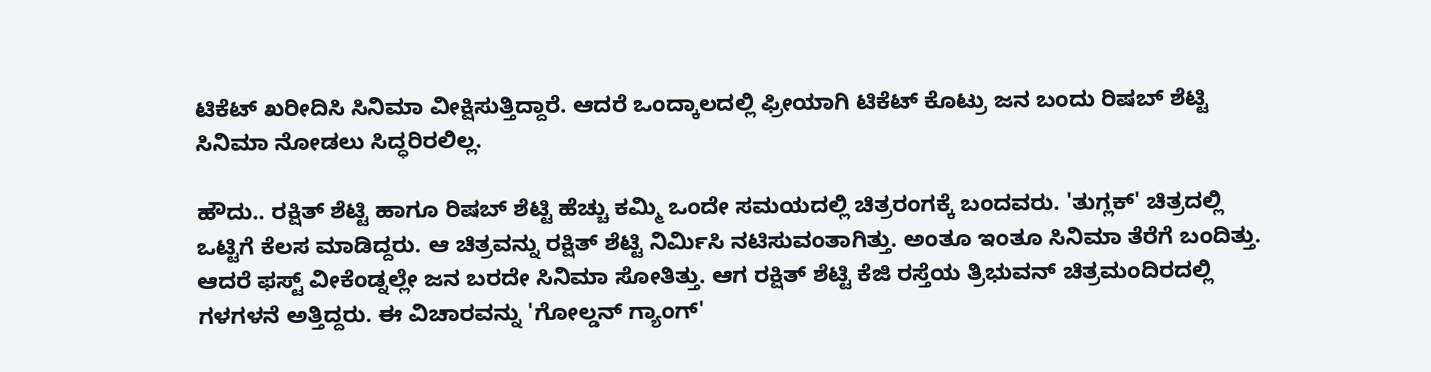ಟಿಕೆಟ್ ಖರೀದಿಸಿ ಸಿನಿಮಾ ವೀಕ್ಷಿಸುತ್ತಿದ್ದಾರೆ. ಆದರೆ ಒಂದ್ಕಾಲದಲ್ಲಿ ಫ್ರೀಯಾಗಿ ಟಿಕೆಟ್ ಕೊಟ್ರು ಜನ ಬಂದು ರಿಷಬ್ ಶೆಟ್ಟಿ ಸಿನಿಮಾ ನೋಡಲು ಸಿದ್ಧರಿರಲಿಲ್ಲ.

ಹೌದು.. ರಕ್ಷಿತ್ ಶೆಟ್ಟಿ ಹಾಗೂ ರಿಷಬ್ ಶೆಟ್ಟಿ ಹೆಚ್ಚು ಕಮ್ಮಿ ಒಂದೇ ಸಮಯದಲ್ಲಿ ಚಿತ್ರರಂಗಕ್ಕೆ ಬಂದವರು. 'ತುಗ್ಲಕ್' ಚಿತ್ರದಲ್ಲಿ ಒಟ್ಟಿಗೆ ಕೆಲಸ ಮಾಡಿದ್ದರು. ಆ ಚಿತ್ರವನ್ನು ರಕ್ಷಿತ್ ಶೆಟ್ಟಿ ನಿರ್ಮಿಸಿ ನಟಿಸುವಂತಾಗಿತ್ತು. ಅಂತೂ ಇಂತೂ ಸಿನಿಮಾ ತೆರೆಗೆ ಬಂದಿತ್ತು. ಆದರೆ ಫಸ್ಟ್ ವೀಕೆಂಡ್ನಲ್ಲೇ ಜನ ಬರದೇ ಸಿನಿಮಾ ಸೋತಿತ್ತು. ಆಗ ರಕ್ಷಿತ್ ಶೆಟ್ಟಿ ಕೆಜಿ ರಸ್ತೆಯ ತ್ರಿಭುವನ್ ಚಿತ್ರಮಂದಿರದಲ್ಲಿ ಗಳಗಳನೆ ಅತ್ತಿದ್ದರು. ಈ ವಿಚಾರವನ್ನು 'ಗೋಲ್ಡನ್ ಗ್ಯಾಂಗ್'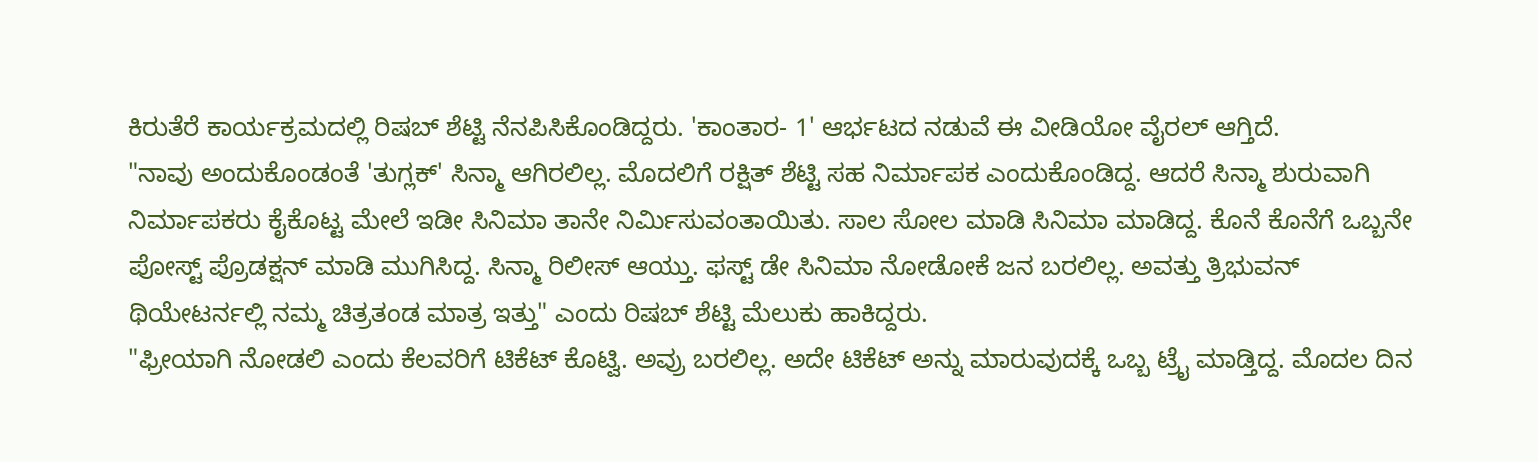ಕಿರುತೆರೆ ಕಾರ್ಯಕ್ರಮದಲ್ಲಿ ರಿಷಬ್ ಶೆಟ್ಟಿ ನೆನಪಿಸಿಕೊಂಡಿದ್ದರು. 'ಕಾಂತಾರ- 1' ಆರ್ಭಟದ ನಡುವೆ ಈ ವೀಡಿಯೋ ವೈರಲ್ ಆಗ್ತಿದೆ.
"ನಾವು ಅಂದುಕೊಂಡಂತೆ 'ತುಗ್ಲಕ್' ಸಿನ್ಮಾ ಆಗಿರಲಿಲ್ಲ. ಮೊದಲಿಗೆ ರಕ್ಷಿತ್ ಶೆಟ್ಟಿ ಸಹ ನಿರ್ಮಾಪಕ ಎಂದುಕೊಂಡಿದ್ದ. ಆದರೆ ಸಿನ್ಮಾ ಶುರುವಾಗಿ ನಿರ್ಮಾಪಕರು ಕೈಕೊಟ್ಟ ಮೇಲೆ ಇಡೀ ಸಿನಿಮಾ ತಾನೇ ನಿರ್ಮಿಸುವಂತಾಯಿತು. ಸಾಲ ಸೋಲ ಮಾಡಿ ಸಿನಿಮಾ ಮಾಡಿದ್ದ. ಕೊನೆ ಕೊನೆಗೆ ಒಬ್ಬನೇ ಪೋಸ್ಟ್ ಪ್ರೊಡಕ್ಷನ್ ಮಾಡಿ ಮುಗಿಸಿದ್ದ. ಸಿನ್ಮಾ ರಿಲೀಸ್ ಆಯ್ತು. ಫಸ್ಟ್ ಡೇ ಸಿನಿಮಾ ನೋಡೋಕೆ ಜನ ಬರಲಿಲ್ಲ. ಅವತ್ತು ತ್ರಿಭುವನ್ ಥಿಯೇಟರ್ನಲ್ಲಿ ನಮ್ಮ ಚಿತ್ರತಂಡ ಮಾತ್ರ ಇತ್ತು" ಎಂದು ರಿಷಬ್ ಶೆಟ್ಟಿ ಮೆಲುಕು ಹಾಕಿದ್ದರು.
"ಫ್ರೀಯಾಗಿ ನೋಡಲಿ ಎಂದು ಕೆಲವರಿಗೆ ಟಿಕೆಟ್ ಕೊಟ್ವಿ. ಅವ್ರು ಬರಲಿಲ್ಲ. ಅದೇ ಟಿಕೆಟ್ ಅನ್ನು ಮಾರುವುದಕ್ಕೆ ಒಬ್ಬ ಟ್ರೈ ಮಾಡ್ತಿದ್ದ. ಮೊದಲ ದಿನ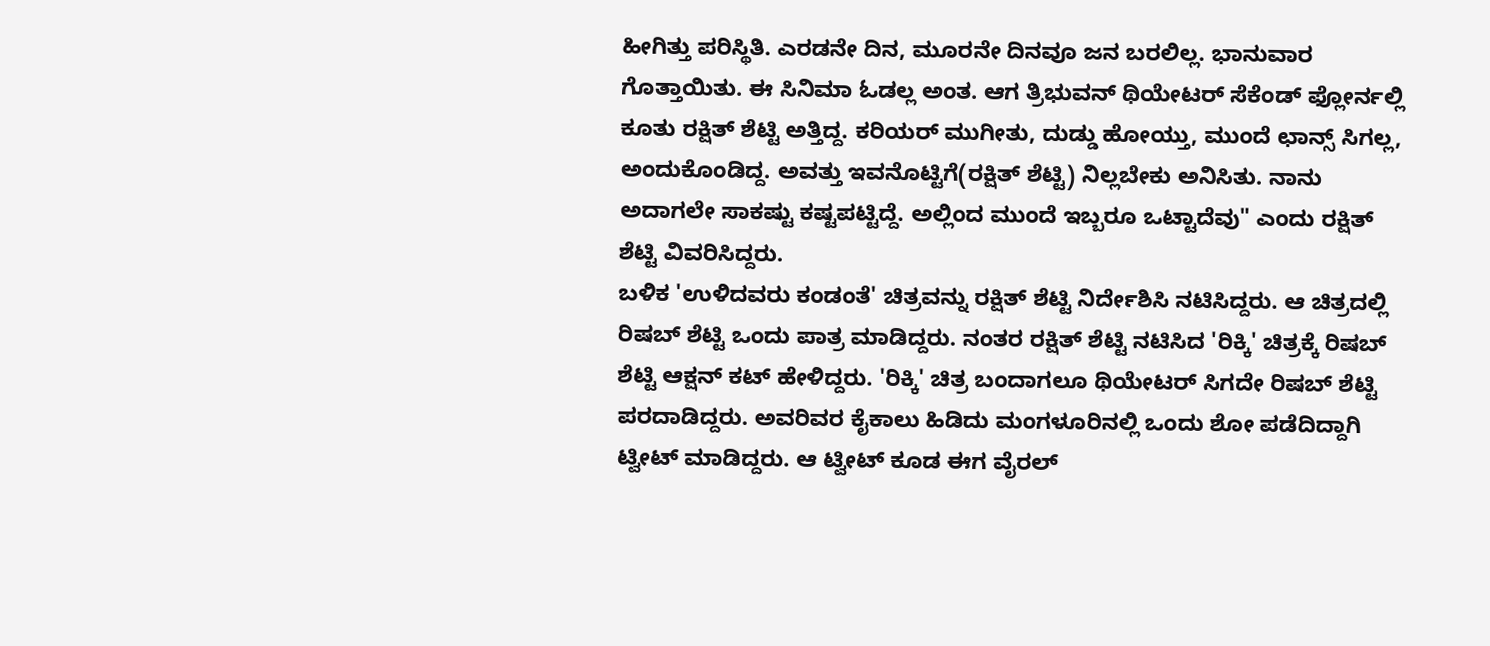ಹೀಗಿತ್ತು ಪರಿಸ್ಥಿತಿ. ಎರಡನೇ ದಿನ, ಮೂರನೇ ದಿನವೂ ಜನ ಬರಲಿಲ್ಲ. ಭಾನುವಾರ ಗೊತ್ತಾಯಿತು. ಈ ಸಿನಿಮಾ ಓಡಲ್ಲ ಅಂತ. ಆಗ ತ್ರಿಭುವನ್ ಥಿಯೇಟರ್ ಸೆಕೆಂಡ್ ಫ್ಲೋರ್ನಲ್ಲಿ ಕೂತು ರಕ್ಷಿತ್ ಶೆಟ್ಟಿ ಅತ್ತಿದ್ದ. ಕರಿಯರ್ ಮುಗೀತು, ದುಡ್ಡು ಹೋಯ್ತು, ಮುಂದೆ ಛಾನ್ಸ್ ಸಿಗಲ್ಲ, ಅಂದುಕೊಂಡಿದ್ದ. ಅವತ್ತು ಇವನೊಟ್ಟಿಗೆ(ರಕ್ಷಿತ್ ಶೆಟ್ಟಿ) ನಿಲ್ಲಬೇಕು ಅನಿಸಿತು. ನಾನು ಅದಾಗಲೇ ಸಾಕಷ್ಟು ಕಷ್ಟಪಟ್ಟಿದ್ದೆ. ಅಲ್ಲಿಂದ ಮುಂದೆ ಇಬ್ಬರೂ ಒಟ್ಟಾದೆವು" ಎಂದು ರಕ್ಷಿತ್ ಶೆಟ್ಟಿ ವಿವರಿಸಿದ್ದರು.
ಬಳಿಕ 'ಉಳಿದವರು ಕಂಡಂತೆ' ಚಿತ್ರವನ್ನು ರಕ್ಷಿತ್ ಶೆಟ್ಟಿ ನಿರ್ದೇಶಿಸಿ ನಟಿಸಿದ್ದರು. ಆ ಚಿತ್ರದಲ್ಲಿ ರಿಷಬ್ ಶೆಟ್ಟಿ ಒಂದು ಪಾತ್ರ ಮಾಡಿದ್ದರು. ನಂತರ ರಕ್ಷಿತ್ ಶೆಟ್ಟಿ ನಟಿಸಿದ 'ರಿಕ್ಕಿ' ಚಿತ್ರಕ್ಕೆ ರಿಷಬ್ ಶೆಟ್ಟಿ ಆಕ್ಷನ್ ಕಟ್ ಹೇಳಿದ್ದರು. 'ರಿಕ್ಕಿ' ಚಿತ್ರ ಬಂದಾಗಲೂ ಥಿಯೇಟರ್ ಸಿಗದೇ ರಿಷಬ್ ಶೆಟ್ಟಿ ಪರದಾಡಿದ್ದರು. ಅವರಿವರ ಕೈಕಾಲು ಹಿಡಿದು ಮಂಗಳೂರಿನಲ್ಲಿ ಒಂದು ಶೋ ಪಡೆದಿದ್ದಾಗಿ ಟ್ವೀಟ್ ಮಾಡಿದ್ದರು. ಆ ಟ್ವೀಟ್ ಕೂಡ ಈಗ ವೈರಲ್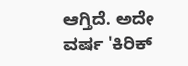ಆಗ್ತಿದೆ. ಅದೇ ವರ್ಷ 'ಕಿರಿಕ್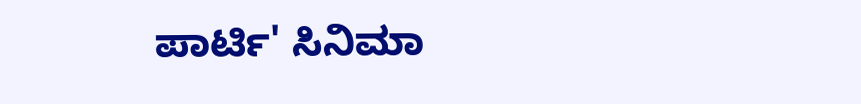ಪಾರ್ಟಿ' ಸಿನಿಮಾ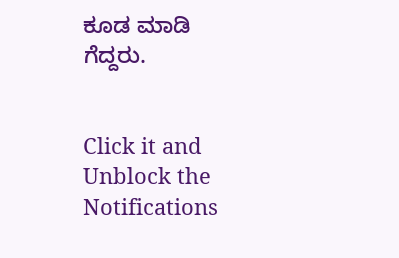ಕೂಡ ಮಾಡಿ ಗೆದ್ದರು.


Click it and Unblock the Notifications